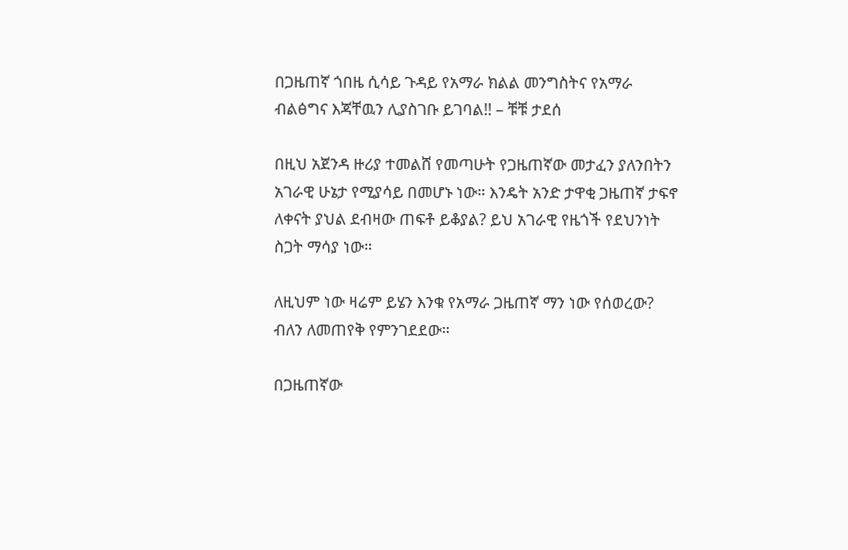በጋዜጠኛ ጎበዜ ሲሳይ ጉዳይ የአማራ ክልል መንግስትና የአማራ ብልፅግና እጃቸዉን ሊያስገቡ ይገባል!! – ቹቹ ታደሰ

በዚህ አጀንዳ ዙሪያ ተመልሸ የመጣሁት የጋዜጠኛው መታፈን ያለንበትን አገራዊ ሁኔታ የሚያሳይ በመሆኑ ነው። እንዴት አንድ ታዋቂ ጋዜጠኛ ታፍኖ ለቀናት ያህል ደብዛው ጠፍቶ ይቆያል? ይህ አገራዊ የዜጎች የደህንነት ስጋት ማሳያ ነው።

ለዚህም ነው ዛሬም ይሄን እንቁ የአማራ ጋዜጠኛ ማን ነው የሰወረው? ብለን ለመጠየቅ የምንገደደው።

በጋዜጠኛው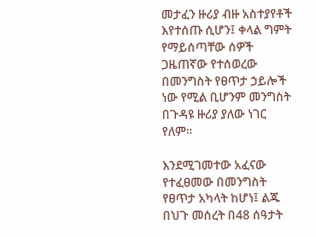መታፈን ዙሪያ ብዙ አስተያየቶች እየተሰጡ ሲሆን፤ ቀላል ግምት የማይሰጣቸው ሰዎች ጋዜጠኛው የተሰወረው በመንግስት የፀጥታ ኃይሎች ነው የሚል ቢሆንም መንግስት በጉዳዩ ዙሪያ ያለው ነገር የለም።

እንደሚገመተው አፈናው የተፈፀመው በመንግስት የፀጥታ አካላት ከሆነ፤ ልጁ በህጉ መሰረት በ48 ሰዓታት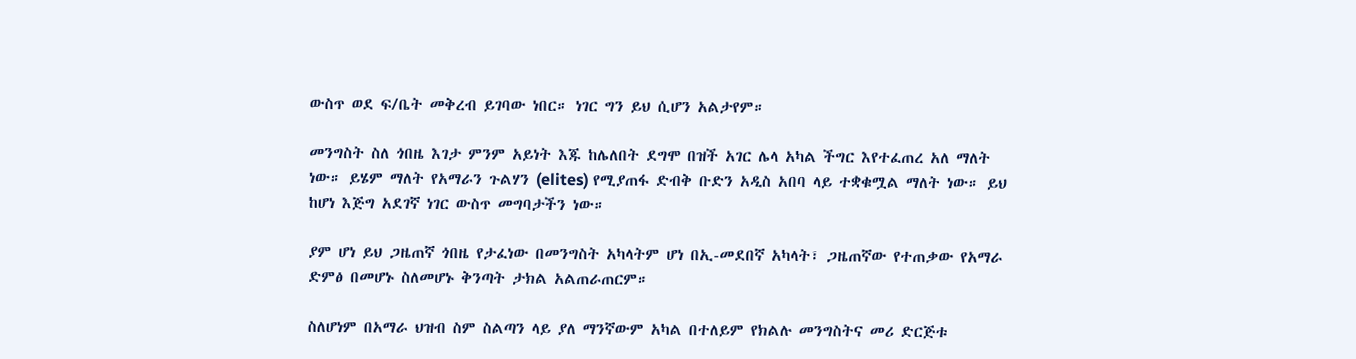ውስጥ ወደ ፍ/ቤት መቅረብ ይገባው ነበር። ነገር ግን ይህ ሲሆን አልታየም።

መንግስት ስለ ጎበዜ እገታ ምንም አይነት እጁ ከሌለበት ደግሞ በዝች አገር ሌላ አካል ችግር እየተፈጠረ አለ ማለት ነው። ይሄም ማለት የአማራን ጉልሃን (elites) የሚያጠፋ ድብቅ ቡድን አዲስ አበባ ላይ ተቋቁሟል ማለት ነው። ይህ ከሆነ እጅግ አደገኛ ነገር ውስጥ መግባታችን ነው።

ያም ሆነ ይህ ጋዜጠኛ ጎበዜ የታፈነው በመንግስት አካላትም ሆነ በኢ-መደበኛ አካላት፣ ጋዜጠኛው የተጠቃው የአማራ ድምፅ በመሆኑ ስለመሆኑ ቅንጣት ታክል አልጠራጠርም።

ስለሆነም በአማራ ህዝብ ስም ስልጣን ላይ ያለ ማንኛውም አካል በተለይም የክልሉ መንግስትና መሪ ድርጅቱ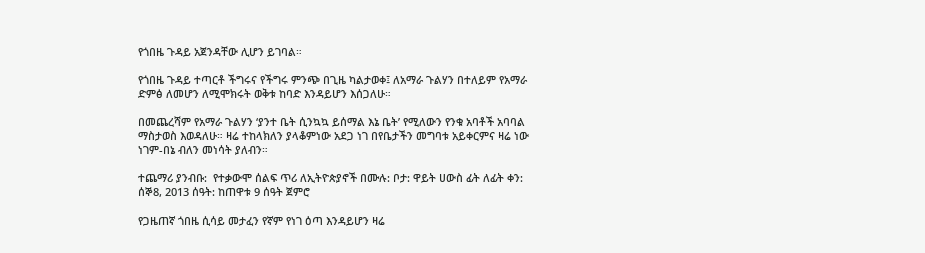የጎበዜ ጉዳይ አጀንዳቸው ሊሆን ይገባል።

የጎበዜ ጉዳይ ተጣርቶ ችግሩና የችግሩ ምንጭ በጊዜ ካልታወቀ፤ ለአማራ ጉልሃን በተለይም የአማራ ድምፅ ለመሆን ለሚሞክሩት ወቅቱ ከባድ እንዳይሆን እሰጋለሁ።

በመጨረሻም የአማራ ጉልሃን ‘ያንተ ቤት ሲንኳኳ ይሰማል እኔ ቤት’ የሚለውን የንቁ አባቶች አባባል ማስታወስ እወዳለሁ። ዛሬ ተከላክለን ያላቆምነው አደጋ ነገ በየቤታችን መግባቱ አይቀርምና ዛሬ ነው ነገም-በኔ ብለን መነሳት ያለብን።

ተጨማሪ ያንብቡ:  የተቃውሞ ሰልፍ ጥሪ ለኢትዮጵያኖች በሙሉ: ቦታ: ዋይት ሀውስ ፊት ለፊት ቀን: ሰኞ8, 2013 ሰዓት: ከጠዋቱ 9 ሰዓት ጀምሮ

የጋዜጠኛ ጎበዜ ሲሳይ መታፈን የኛም የነገ ዕጣ እንዳይሆን ዛሬ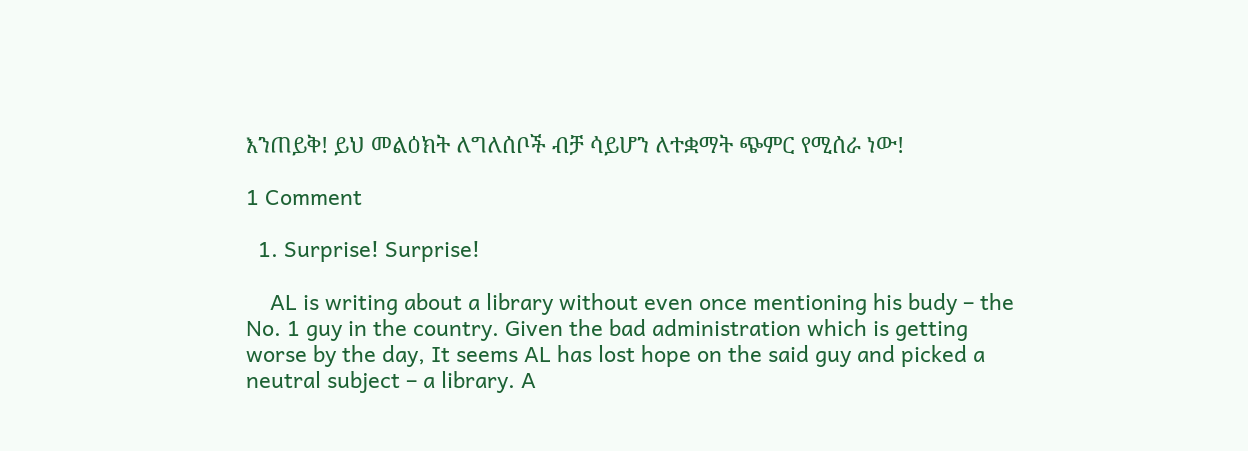እንጠይቅ! ይህ መልዕክት ለግለሰቦች ብቻ ሳይሆን ለተቋማት ጭምር የሚሰራ ነው!

1 Comment

  1. Surprise! Surprise!

    AL is writing about a library without even once mentioning his budy – the No. 1 guy in the country. Given the bad administration which is getting worse by the day, It seems AL has lost hope on the said guy and picked a neutral subject – a library. A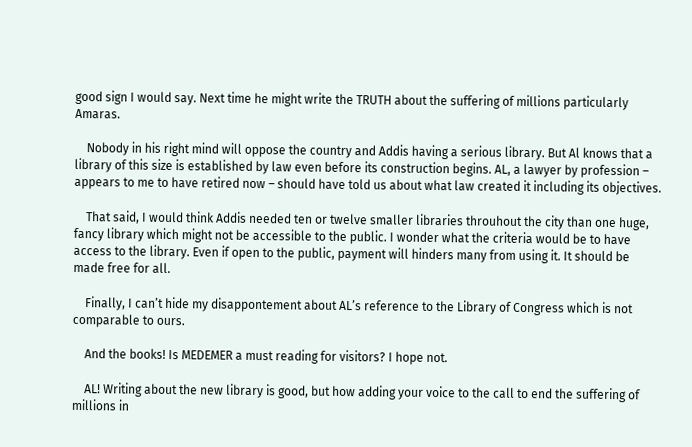good sign I would say. Next time he might write the TRUTH about the suffering of millions particularly Amaras.

    Nobody in his right mind will oppose the country and Addis having a serious library. But Al knows that a library of this size is established by law even before its construction begins. AL, a lawyer by profession – appears to me to have retired now – should have told us about what law created it including its objectives.

    That said, I would think Addis needed ten or twelve smaller libraries throuhout the city than one huge, fancy library which might not be accessible to the public. I wonder what the criteria would be to have access to the library. Even if open to the public, payment will hinders many from using it. It should be made free for all.

    Finally, I can’t hide my disappontement about AL’s reference to the Library of Congress which is not comparable to ours.

    And the books! Is MEDEMER a must reading for visitors? I hope not.

    AL! Writing about the new library is good, but how adding your voice to the call to end the suffering of millions in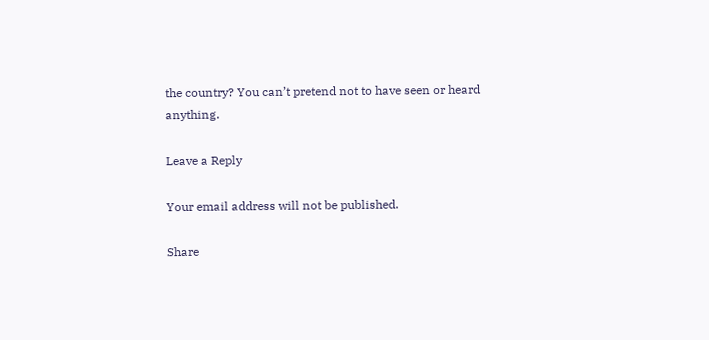the country? You can’t pretend not to have seen or heard anything.

Leave a Reply

Your email address will not be published.

Share